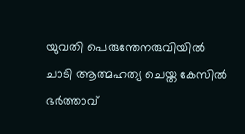യുവതി പെരുന്തേനരുവിയിൽ ചാടി ആത്മഹത്യ ചെയ്ത കേസിൽ ഭർത്താവ്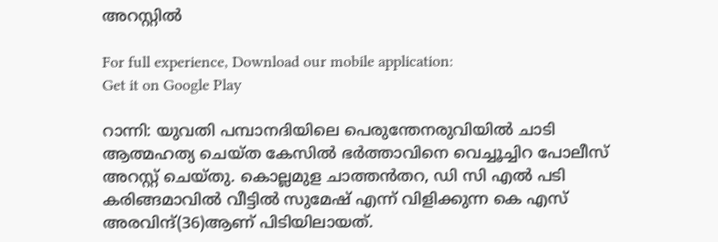അറസ്റ്റിൽ

For full experience, Download our mobile application:
Get it on Google Play

റാന്നി: യുവതി പമ്പാനദിയിലെ പെരുന്തേനരുവിയിൽ ചാടി ആത്മഹത്യ ചെയ്ത കേസിൽ ഭർത്താവിനെ വെച്ചൂച്ചിറ പോലീസ് അറസ്റ്റ് ചെയ്തു. കൊല്ലമുള ചാത്തൻതറ, ഡി സി എൽ പടി കരിങ്ങമാവിൽ വീട്ടിൽ സുമേഷ് എന്ന് വിളിക്കുന്ന കെ എസ് അരവിന്ദ്(36)ആണ് പിടിയിലായത്.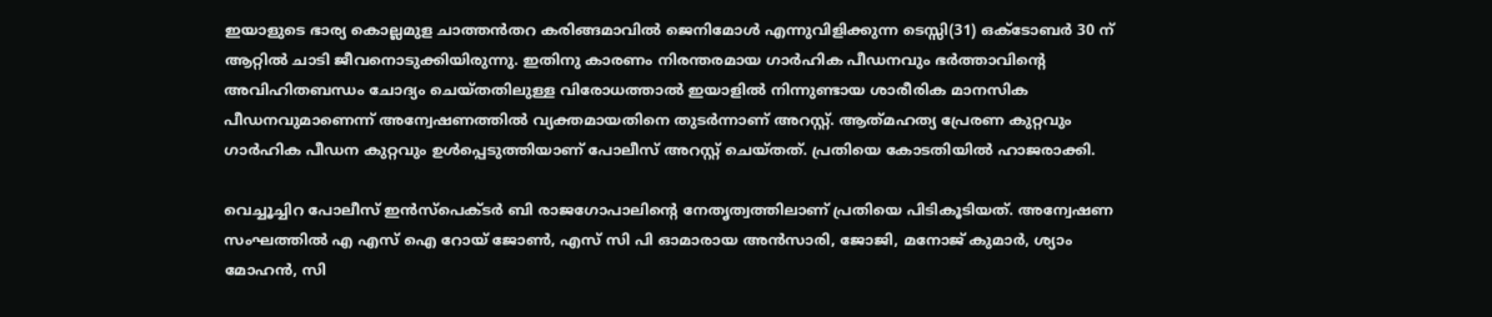ഇയാളുടെ ഭാര്യ കൊല്ലമുള ചാത്തൻതറ കരിങ്ങമാവിൽ ജെനിമോൾ എന്നുവിളിക്കുന്ന ടെസ്സി(31) ഒക്ടോബർ 30 ന് ആറ്റിൽ ചാടി ജീവനൊടുക്കിയിരുന്നു. ഇതിനു കാരണം നിരന്തരമായ ഗാർഹിക പീഡനവും ഭർത്താവിന്റെ അവിഹിതബന്ധം ചോദ്യം ചെയ്തതിലുള്ള വിരോധത്താൽ ഇയാളിൽ നിന്നുണ്ടായ ശാരീരിക മാനസിക പീഡനവുമാണെന്ന് അന്വേഷണത്തിൽ വ്യക്തമായതിനെ തുടർന്നാണ് അറസ്റ്റ്. ആത്‍മഹത്യ പ്രേരണ കുറ്റവും ഗാർഹിക പീഡന കുറ്റവും ഉൾപ്പെടുത്തിയാണ് പോലീസ് അറസ്റ്റ് ചെയ്തത്. പ്രതിയെ കോടതിയിൽ ഹാജരാക്കി.

വെച്ചൂച്ചിറ പോലീസ് ഇൻസ്‌പെക്ടർ ബി രാജഗോപാലിന്റെ നേതൃത്വത്തിലാണ് പ്രതിയെ പിടികൂടിയത്. അന്വേഷണ സംഘത്തിൽ എ എസ് ഐ റോയ് ജോൺ, എസ് സി പി ഓമാരായ അൻസാരി, ജോജി, മനോജ്‌ കുമാർ, ശ്യാം മോഹൻ, സി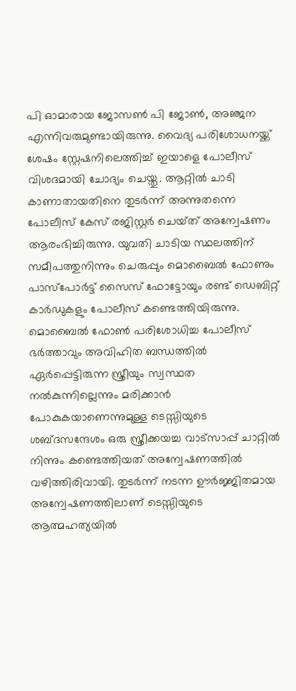പി ഓമാരായ ജോസൺ പി ജോൺ, അഞ്ജന എന്നിവരുമുണ്ടായിരുന്നു. വൈദ്യ പരിശോധനയ്ക്ക് ശേഷം സ്റ്റേഷനിലെത്തിച്ച് ഇയാളെ പോലീസ് വിശദമായി ചോദ്യം ചെയ്തു. ആറ്റിൽ ചാടി കാണാതായതിനെ തുടർന്ന് അന്നുതന്നെ പോലീസ് കേസ് രജിസ്റ്റർ ചെയ്‌ത് അന്വേഷണം ആരംഭിച്ചിരുന്നു. യുവതി ചാടിയ സ്ഥലത്തിന് സമീപത്തുനിന്നും ചെരുപ്പും മൊബൈൽ ഫോണും പാസ്പോർട്ട് സൈസ് ഫോട്ടോയും രണ്ട് ഡെബിറ്റ് കാർഡുകളും പോലീസ് കണ്ടെത്തിയിരുന്നു. മൊബൈൽ ഫോൺ പരിശോധിച്ച പോലീസ് ഭർത്താവും അവിഹിത ബന്ധത്തിൽ ഏർപ്പെട്ടിരുന്ന സ്ത്രീയും സ്വസ്ഥത നൽകുന്നില്ലെന്നും മരിക്കാൻ പോകുകയാണെന്നുമുള്ള ടെസ്സിയുടെ ശബ്ദസന്ദേശം ഒരു സ്ത്രീക്കയച്ച വാട്സാപ്പ് ചാറ്റിൽ നിന്നും കണ്ടെത്തിയത് അന്വേഷണത്തിൽ വഴിത്തിരിവായി. തുടർന്ന് നടന്ന ഊർജ്ജിതമായ അന്വേഷണത്തിലാണ് ടെസ്സിയുടെ ആത്മഹത്യയിൽ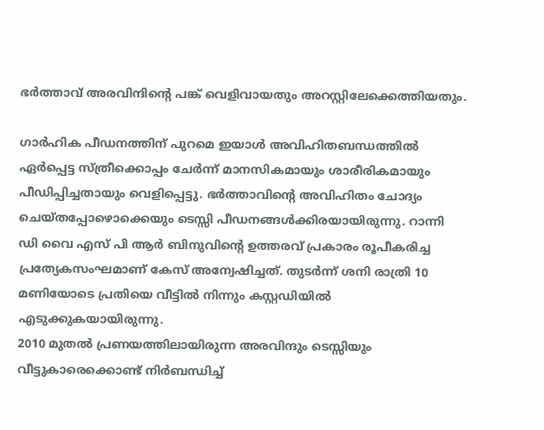ഭർത്താവ് അരവിന്ദിന്റെ പങ്ക് വെളിവായതും അറസ്റ്റിലേക്കെത്തിയതും.

ഗാർഹിക പീഡനത്തിന് പുറമെ ഇയാൾ അവിഹിതബന്ധത്തിൽ ഏർപ്പെട്ട സ്ത്രീക്കൊപ്പം ചേർന്ന് മാനസികമായും ശാരീരികമായും പീഡിപ്പിച്ചതായും വെളിപ്പെട്ടു. ഭർത്താവിന്റെ അവിഹിതം ചോദ്യം ചെയ്തപ്പോഴൊക്കെയും ടെസ്സി പീഡനങ്ങൾക്കിരയായിരുന്നു. റാന്നി ഡി വൈ എസ് പി ആർ ബിനുവിന്റെ ഉത്തരവ് പ്രകാരം രൂപീകരിച്ച പ്രത്യേകസംഘമാണ് കേസ് അന്വേഷിച്ചത്. തുടർന്ന് ശനി രാത്രി 10 മണിയോടെ പ്രതിയെ വീട്ടിൽ നിന്നും കസ്റ്റഡിയിൽ എടുക്കുകയായിരുന്നു.
2010 മുതൽ പ്രണയത്തിലായിരുന്ന അരവിന്ദും ടെസ്സിയും വീട്ടുകാരെക്കൊണ്ട് നിർബന്ധിച്ച്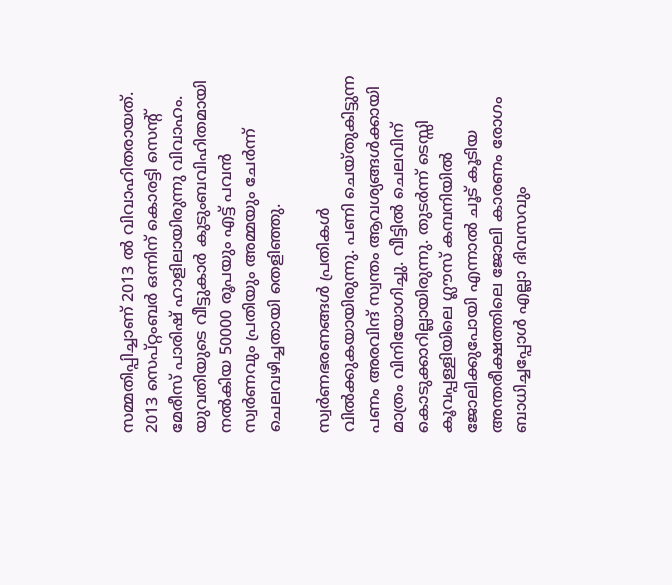സമ്മതിപ്പിച്ചാണ് 2013 ൽ വിവാഹിതരായത്. 2013 സെപ്റ്റംബർ ഒന്നിന് കൊരട്ടി സെന്റ് മേരീസ്‌ പാരിഷ് ഹാളിലായിരുന്നു വിവാഹം. യുവതിയുടെ വീട്ടുകാർ കുടുംബവിഹിതമായി നൽകിയ 50000 രൂപയും എട്ട് പവൻ സ്വർണവും പ്രതിയും അമ്മയും ചേർന്ന് ചെലവഴിച്ചതായി തെളിഞ്ഞു.

സ്വർണഭരണങ്ങൾ പ്രതികൾ വിൽക്കുകയായിരുന്നു. പണി ചെയ്തുകിട്ടുന്ന പണം അരവിന്ദ് സ്വന്തം ആവശ്യങ്ങൾക്കായി മാത്രം വിനിയോഗിച്ചു. വീട്ടിൽ ചെലവിന് കൊടുക്കാറില്ലായിരുന്നു. തുടർന്ന് ടെസ്സി കൂവപ്പള്ളിയിലെ ഗ്ലൗസ് കമ്പനിയിൽ ജോലിക്കുപോയി എന്നാൽ ചൂട് കൂടിയ അന്തരീക്ഷത്തിലെ ജോലി കാരണം രോഗം ബാധിച്ചപ്പോൾ എല്ലാ ദിവസവും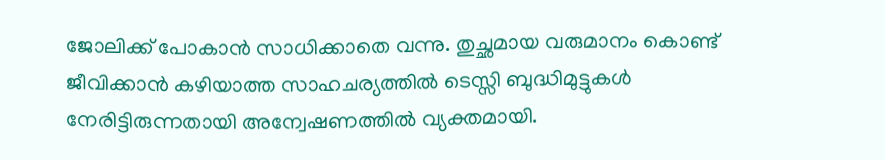ജോലിക്ക് പോകാൻ സാധിക്കാതെ വന്നു. തുച്ഛമായ വരുമാനം കൊണ്ട് ജീവിക്കാൻ കഴിയാത്ത സാഹചര്യത്തിൽ ടെസ്സി ബുദ്ധിമുട്ടുകൾ നേരിട്ടിരുന്നതായി അന്വേഷണത്തിൽ വ്യക്തമായി.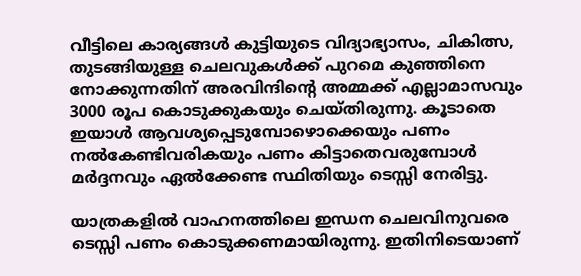വീട്ടിലെ കാര്യങ്ങൾ കുട്ടിയുടെ വിദ്യാഭ്യാസം, ചികിത്സ, തുടങ്ങിയുള്ള ചെലവുകൾക്ക് പുറമെ കുഞ്ഞിനെ നോക്കുന്നതിന് അരവിന്ദിന്റെ അമ്മക്ക് എല്ലാമാസവും 3000 രൂപ കൊടുക്കുകയും ചെയ്തിരുന്നു. കൂടാതെ ഇയാൾ ആവശ്യപ്പെടുമ്പോഴൊക്കെയും പണം നൽകേണ്ടിവരികയും പണം കിട്ടാതെവരുമ്പോൾ മർദ്ദനവും ഏൽക്കേണ്ട സ്ഥിതിയും ടെസ്സി നേരിട്ടു.

യാത്രകളിൽ വാഹനത്തിലെ ഇന്ധന ചെലവിനുവരെ ടെസ്സി പണം കൊടുക്കണമായിരുന്നു. ഇതിനിടെയാണ്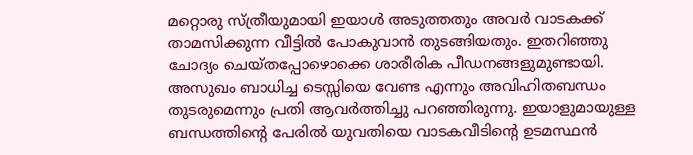മറ്റൊരു സ്ത്രീയുമായി ഇയാൾ അടുത്തതും അവർ വാടകക്ക് താമസിക്കുന്ന വീട്ടിൽ പോകുവാൻ തുടങ്ങിയതും. ഇതറിഞ്ഞു ചോദ്യം ചെയ്തപ്പോഴൊക്കെ ശാരീരിക പീഡനങ്ങളുമുണ്ടായി. അസുഖം ബാധിച്ച ടെസ്സിയെ വേണ്ട എന്നും അവിഹിതബന്ധം തുടരുമെന്നും പ്രതി ആവർത്തിച്ചു പറഞ്ഞിരുന്നു. ഇയാളുമായുള്ള ബന്ധത്തിന്റെ പേരിൽ യുവതിയെ വാടകവീടിന്റെ ഉടമസ്ഥൻ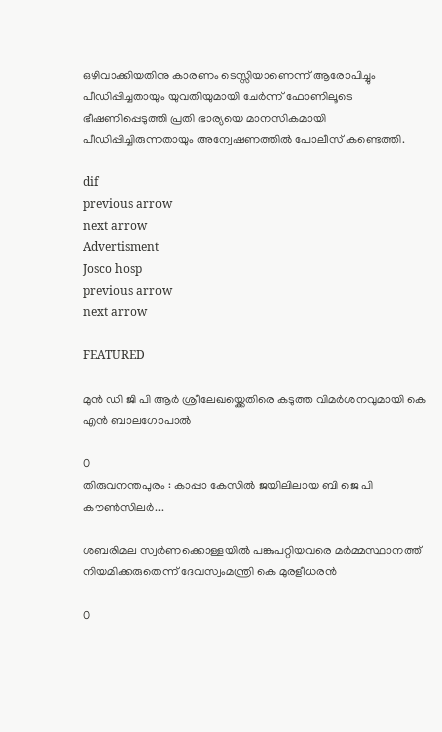ഒഴിവാക്കിയതിനു കാരണം ടെസ്സിയാണെന്ന് ആരോപിച്ചും പീഡിപ്പിച്ചതായും യുവതിയുമായി ചേർന്ന് ഫോണിലൂടെ ഭീഷണിപ്പെടുത്തി പ്രതി ഭാര്യയെ മാനസികമായി പീഡിപ്പിച്ചിരുന്നതായും അന്വേഷണത്തിൽ പോലീസ് കണ്ടെത്തി.

dif
previous arrow
next arrow
Advertisment
Josco hosp
previous arrow
next arrow

FEATURED

മുൻ ഡി ജി പി ആർ ശ്രീലേഖയ്ക്കെതിരെ കടുത്ത വിമർശനവുമായി കെ എൻ ബാലഗോപാൽ

0
തിരുവനന്തപുരം : കാപ്പാ കേസിൽ ജയിലിലായ ബി ജെ പി കൗൺസിലർ...

ശബരിമല സ്വർണക്കൊള്ളയിൽ പങ്കുപറ്റിയവരെ മർമ്മസ്ഥാനത്ത് നിയമിക്കരുതെന്ന് ദേവസ്വംമന്ത്രി കെ മുരളീധരൻ

0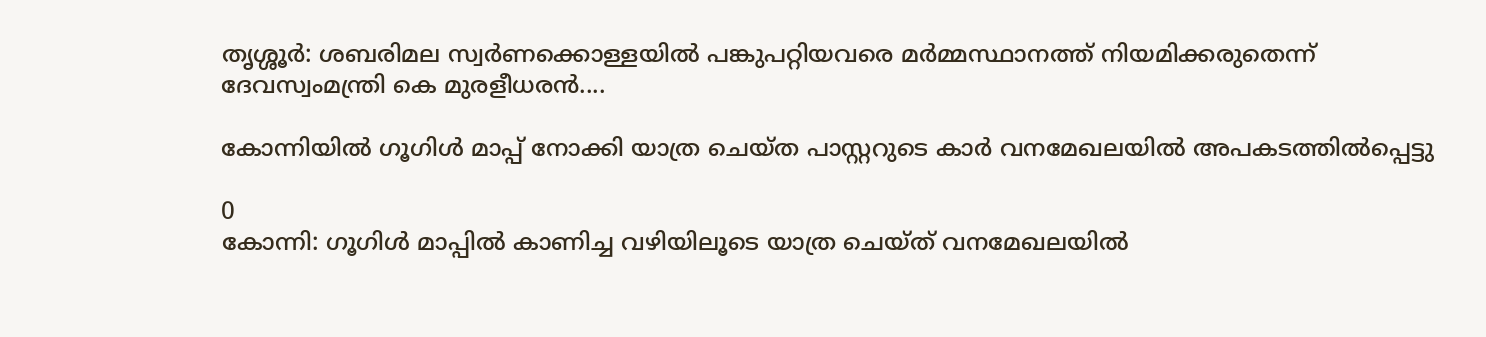തൃശ്ശൂർ: ശബരിമല സ്വർണക്കൊള്ളയിൽ പങ്കുപറ്റിയവരെ മർമ്മസ്ഥാനത്ത് നിയമിക്കരുതെന്ന് ദേവസ്വംമന്ത്രി കെ മുരളീധരൻ....

കോന്നിയില്‍ ഗൂഗിള്‍ മാപ്പ് നോക്കി യാത്ര ചെയ്ത പാസ്റ്ററുടെ കാര്‍ വനമേഖലയില്‍ അപകടത്തില്‍പ്പെട്ടു

0
കോന്നി: ഗൂഗിൾ മാപ്പില്‍ കാണിച്ച വഴിയിലൂടെ യാത്ര ചെയ്ത് വനമേഖലയിൽ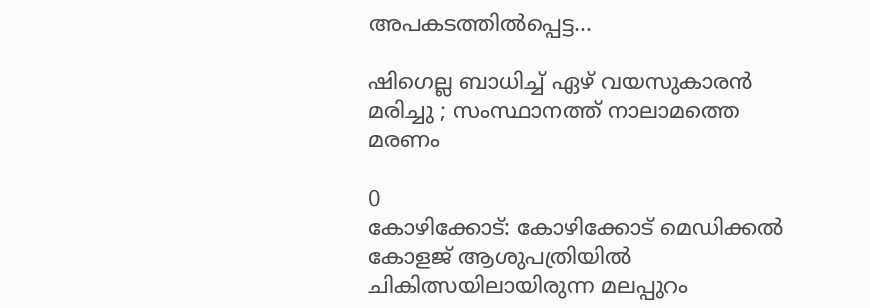അപകടത്തിൽപ്പെട്ട...

ഷിഗെല്ല ബാധിച്ച് ഏഴ് വയസുകാരൻ മരിച്ചു ; സംസ്ഥാനത്ത് നാലാമത്തെ മരണം

0
കോഴിക്കോട്: കോഴിക്കോട് മെഡിക്കൽ കോളജ് ആശുപത്രിയിൽ ചികിത്സയിലായിരുന്ന മലപ്പുറം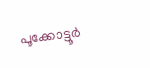പൂക്കോട്ടൂർ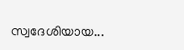സ്വദേശിയായ...